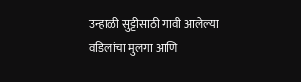उन्हाळी सुट्टीसाठी गावी आलेल्या वडिलांचा मुलगा आणि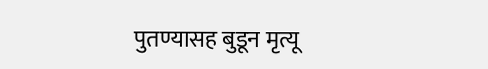पुतण्यासह बुडून मृत्यू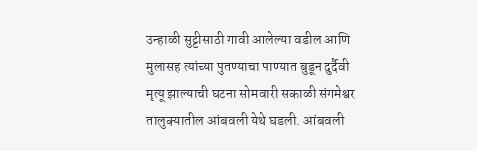उन्हाळी सुट्टीसाठी गावी आलेल्या वडील आणि मुलासह त्यांच्या पुतण्याचा पाण्यात बुडून दुर्दैवी मृत्यू झाल्याची घटना सोमवारी सकाळी संगमेश्वर तालुक्यातील आंबवली येथे घडली. आंबवली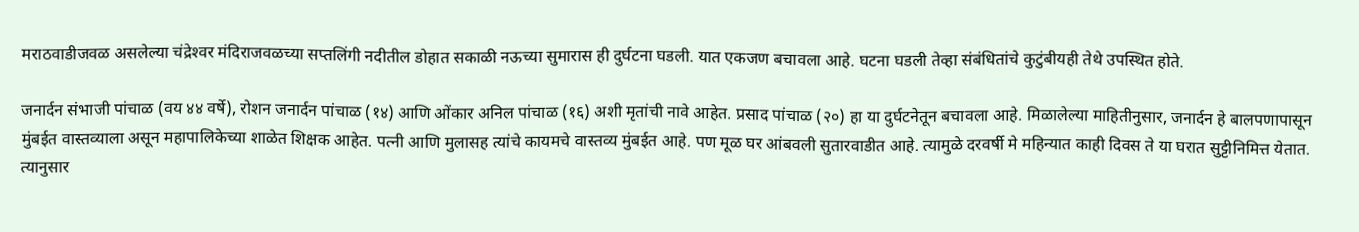मराठवाडीजवळ असलेल्या चंद्रेश्‍वर मंदिराजवळच्या सप्तलिंगी नदीतील डोहात सकाळी नऊच्या सुमारास ही दुर्घटना घडली. यात एकजण बचावला आहे. घटना घडली तेव्हा संबंधितांचे कुटुंबीयही तेथे उपस्थित होते.

जनार्दन संभाजी पांचाळ (वय ४४ वर्षे), रोशन जनार्दन पांचाळ (१४) आणि ओंकार अनिल पांचाळ (१६) अशी मृतांची नावे आहेत. प्रसाद पांचाळ (२०) हा या दुर्घटनेतून बचावला आहे. मिळालेल्या माहितीनुसार, जनार्दन हे बालपणापासून मुंबईत वास्तव्याला असून महापालिकेच्या शाळेत शिक्षक आहेत. पत्नी आणि मुलासह त्यांचे कायमचे वास्तव्य मुंबईत आहे. पण मूळ घर आंबवली सुतारवाडीत आहे. त्यामुळे दरवर्षी मे महिन्यात काही दिवस ते या घरात सुट्टीनिमित्त येतात. त्यानुसार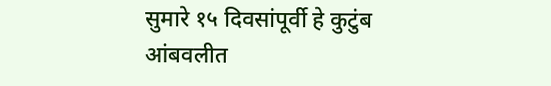सुमारे १५ दिवसांपूर्वी हे कुटुंब आंबवलीत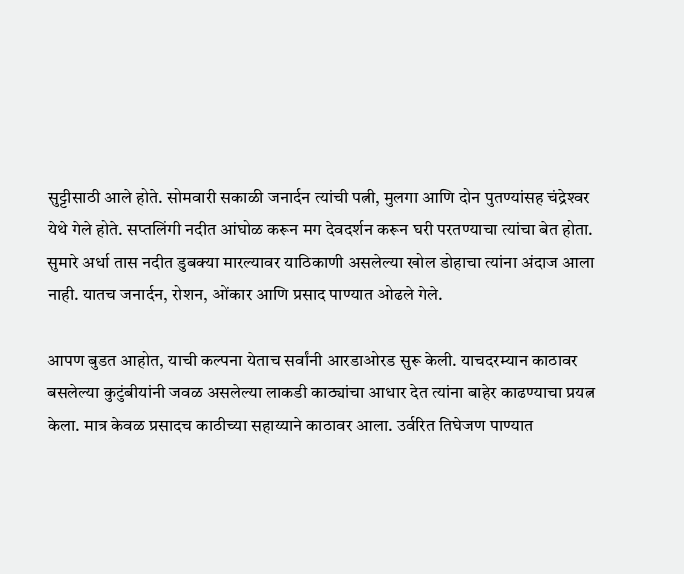सुट्टीसाठी आले होते. सोमवारी सकाळी जनार्दन त्यांची पत्नी, मुलगा आणि दोन पुतण्यांसह चंद्रेश्‍वर येथे गेले होते. सप्तलिंगी नदीत आंघोळ करून मग देवदर्शन करून घरी परतण्याचा त्यांचा बेत होता. सुमारे अर्धा तास नदीत डुबक्या मारल्यावर याठिकाणी असलेल्या खोल डोहाचा त्यांना अंदाज आला नाही. यातच जनार्दन, रोशन, ओंकार आणि प्रसाद पाण्यात ओढले गेले.

आपण बुडत आहोत, याची कल्पना येताच सर्वांनी आरडाओरड सुरू केली. याचदरम्यान काठावर बसलेल्या कुटुंबीयांनी जवळ असलेल्या लाकडी काठ्यांचा आधार देत त्यांना बाहेर काढण्याचा प्रयत्न केला. मात्र केवळ प्रसादच काठीच्या सहाय्याने काठावर आला. उर्वरित तिघेजण पाण्यात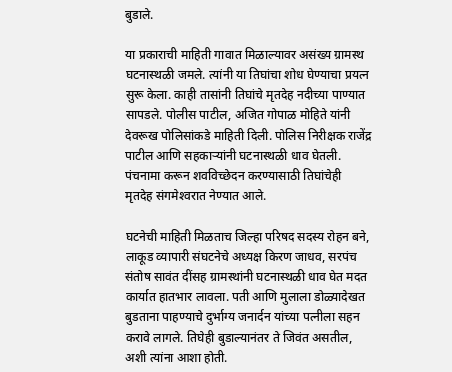बुडाले.

या प्रकाराची माहिती गावात मिळाल्यावर असंख्य ग्रामस्थ घटनास्थळी जमले. त्यांनी या तिघांचा शोध घेण्याचा प्रयत्न सुरू केला. काही तासांनी तिघांचे मृतदेह नदीच्या पाण्यात सापडले. पोलीस पाटील, अजित गोपाळ मोहिते यांनी देवरूख पोलिसांकडे माहिती दिली. पोलिस निरीक्षक राजेंद्र पाटील आणि सहकार्‍यांनी घटनास्थळी धाव घेतली. पंचनामा करून शवविच्छेदन करण्यासाठी तिघांचेही मृतदेह संगमेश्‍वरात नेण्यात आले.

घटनेची माहिती मिळताच जिल्हा परिषद सदस्य रोहन बने, लाकूड व्यापारी संघटनेचे अध्यक्ष किरण जाधव, सरपंच संतोष सावंत दींसह ग्रामस्थांनी घटनास्थळी धाव घेत मदत कार्यात हातभार लावला. पती आणि मुलाला डोळ्यादेखत बुडताना पाहण्याचे दुर्भाग्य जनार्दन यांच्या पत्नीला सहन करावे लागले. तिघेही बुडाल्यानंतर ते जिवंत असतील, अशी त्यांना आशा होती.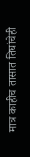मात्र काहीच तासात तिघांचेही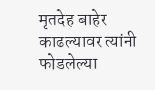मृतदेह बाहेर काढल्यावर त्यांनी फोडलेल्या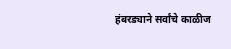हंबरड्याने सर्वांचे काळीज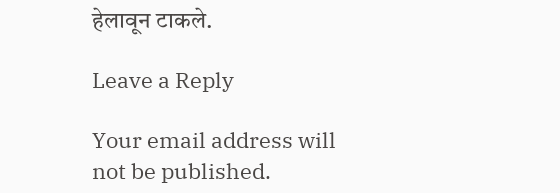हेलावून टाकले.

Leave a Reply

Your email address will not be published.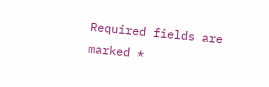Required fields are marked *